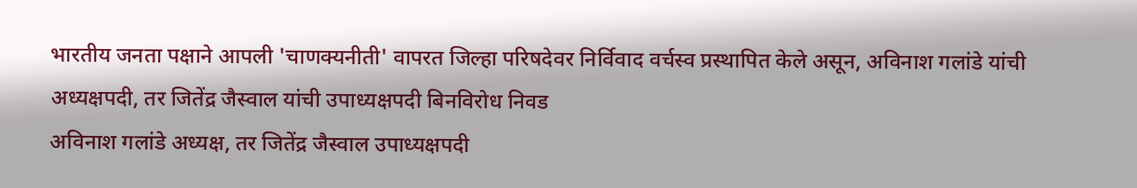भारतीय जनता पक्षाने आपली 'चाणक्यनीती' वापरत जिल्हा परिषदेवर निर्विवाद वर्चस्व प्रस्थापित केले असून, अविनाश गलांडे यांची अध्यक्षपदी, तर जितेंद्र जैस्वाल यांची उपाध्यक्षपदी बिनविरोध निवड
अविनाश गलांडे अध्यक्ष, तर जितेंद्र जैस्वाल उपाध्यक्षपदी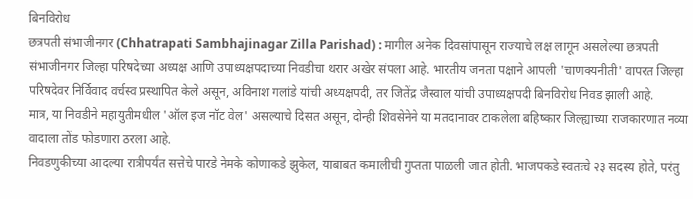बिनविरोध
छत्रपती संभाजीनगर (Chhatrapati Sambhajinagar Zilla Parishad) : मागील अनेक दिवसांपासून राज्याचे लक्ष लागून असलेल्या छत्रपती संभाजीनगर जिल्हा परिषदेच्या अध्यक्ष आणि उपाध्यक्षपदाच्या निवडीचा थरार अखेर संपला आहे. भारतीय जनता पक्षाने आपली 'चाणक्यनीती' वापरत जिल्हा परिषदेवर निर्विवाद वर्चस्व प्रस्थापित केले असून, अविनाश गलांडे यांची अध्यक्षपदी, तर जितेंद्र जैस्वाल यांची उपाध्यक्षपदी बिनविरोध निवड झाली आहे.
मात्र, या निवडीने महायुतीमधील 'ऑल इज नॉट वेल' असल्याचे दिसत असून, दोन्ही शिवसेनेने या मतदानावर टाकलेला बहिष्कार जिल्ह्याच्या राजकारणात नव्या वादाला तोंड फोडणारा ठरला आहे.
निवडणुकीच्या आदल्या रात्रीपर्यंत सत्तेचे पारडे नेमके कोणाकडे झुकेल, याबाबत कमालीची गुप्तता पाळली जात होती. भाजपकडे स्वतःचे २३ सदस्य होते, परंतु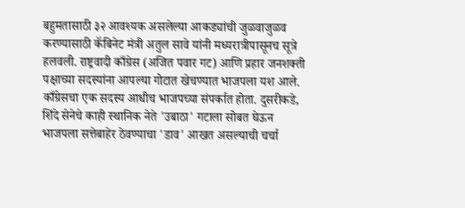बहुमतासाठी ३२ आवश्यक असलेल्या आकड्यांची जुळवाजुळव करण्यासाठी कॅबिनेट मंत्री अतुल सावे यांनी मध्यरात्रीपासूनच सूत्रे हलवली. राष्ट्रवादी काँग्रेस (अजित पवार गट) आणि प्रहार जनशक्ती पक्षाच्या सदस्यांना आपल्या गोटात खेचण्यात भाजपला यश आले. काँग्रेसचा एक सदस्य आधीच भाजपच्या संपर्कात होता. दुसरीकडे, शिंदे सेनेचे काही स्थानिक नेते 'उबाठा' गटाला सोबत घेऊन भाजपला सत्तेबाहेर ठेवण्याचा 'डाव' आखत असल्याची चर्चा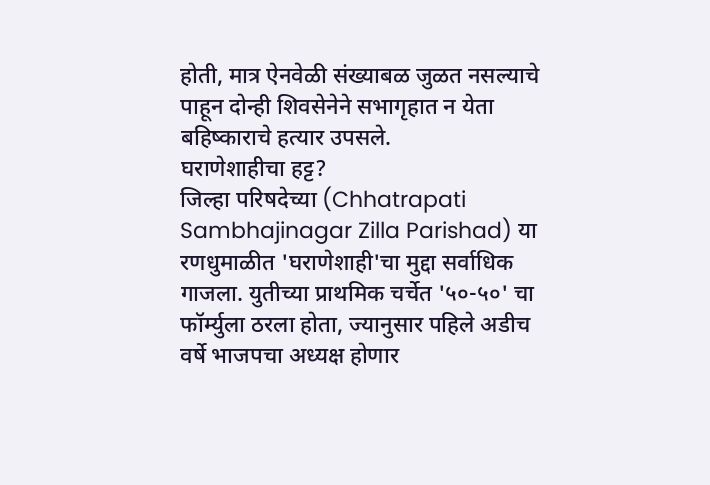होती, मात्र ऐनवेळी संख्याबळ जुळत नसल्याचे पाहून दोन्ही शिवसेनेने सभागृहात न येता बहिष्काराचे हत्यार उपसले.
घराणेशाहीचा हट्ट?
जिल्हा परिषदेच्या (Chhatrapati Sambhajinagar Zilla Parishad) या रणधुमाळीत 'घराणेशाही'चा मुद्दा सर्वाधिक गाजला. युतीच्या प्राथमिक चर्चेत '५०-५०' चा फॉर्म्युला ठरला होता, ज्यानुसार पहिले अडीच वर्षे भाजपचा अध्यक्ष होणार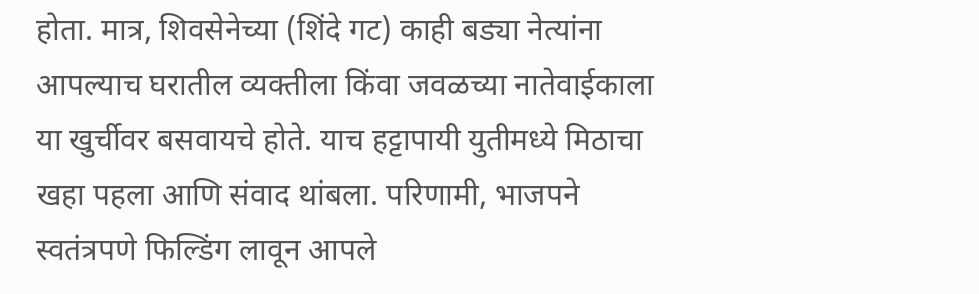होता. मात्र, शिवसेनेच्या (शिंदे गट) काही बड्या नेत्यांना आपल्याच घरातील व्यक्तीला किंवा जवळच्या नातेवाईकाला या खुर्चीवर बसवायचे होते. याच हट्टापायी युतीमध्ये मिठाचा खहा पहला आणि संवाद थांबला. परिणामी, भाजपने स्वतंत्रपणे फिल्डिंग लावून आपले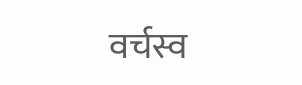वर्चस्व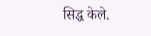सिद्ध केले.